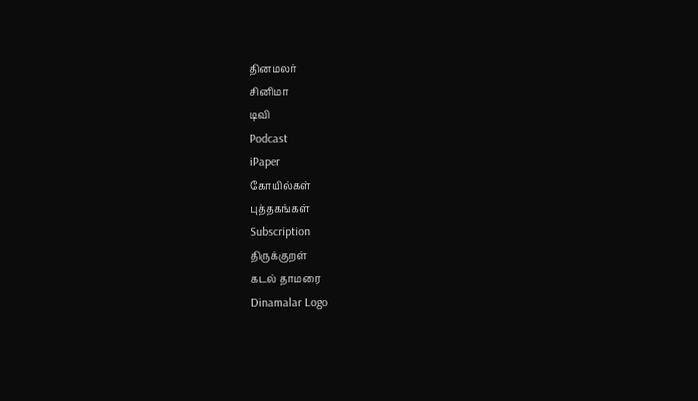தினமலர்
சினிமா
டிவி
Podcast
iPaper
கோயில்கள்
புத்தகங்கள்
Subscription
திருக்குறள்
கடல் தாமரை
Dinamalar Logo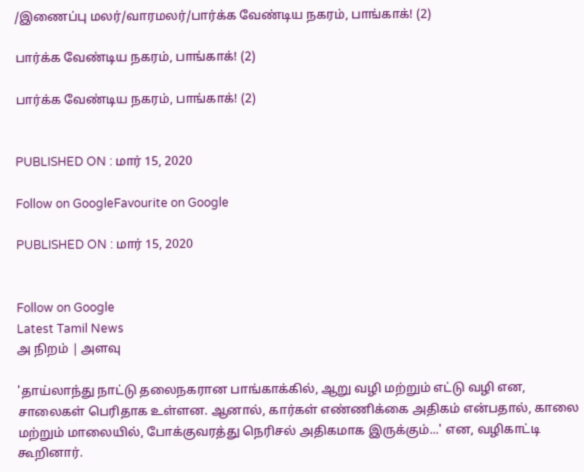/இணைப்பு மலர்/வாரமலர்/பார்க்க வேண்டிய நகரம், பாங்காக்! (2)

பார்க்க வேண்டிய நகரம், பாங்காக்! (2)

பார்க்க வேண்டிய நகரம், பாங்காக்! (2)


PUBLISHED ON : மார் 15, 2020

Follow on GoogleFavourite on Google

PUBLISHED ON : மார் 15, 2020


Follow on Google
Latest Tamil News
அ நிறம் | அளவு

'தாய்லாந்து நாட்டு தலைநகரான பாங்காக்கில், ஆறு வழி மற்றும் எட்டு வழி என, சாலைகள் பெரிதாக உள்ளன. ஆனால், கார்கள் எண்ணிக்கை அதிகம் என்பதால், காலை மற்றும் மாலையில், போக்குவரத்து நெரிசல் அதிகமாக இருக்கும்...' என, வழிகாட்டி கூறினார்.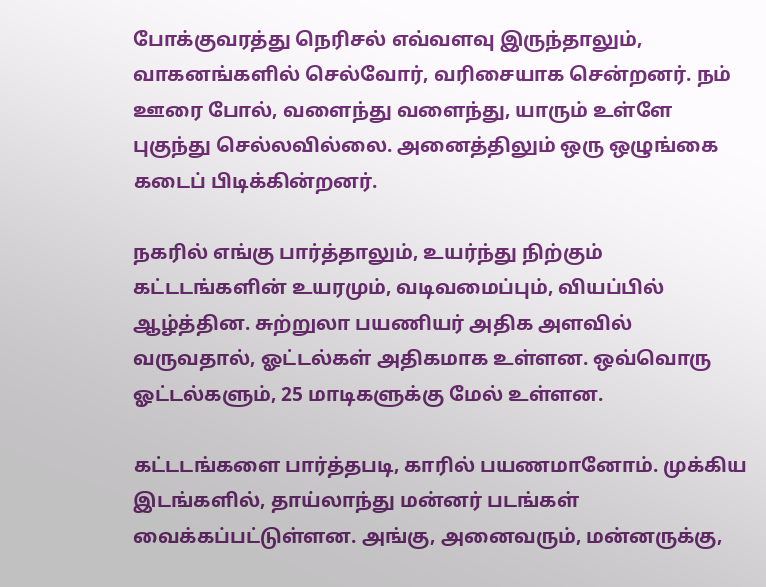போக்குவரத்து நெரிசல் எவ்வளவு இருந்தாலும், வாகனங்களில் செல்வோர், வரிசையாக சென்றனர். நம் ஊரை போல், வளைந்து வளைந்து, யாரும் உள்ளே புகுந்து செல்லவில்லை. அனைத்திலும் ஒரு ஒழுங்கை கடைப் பிடிக்கின்றனர்.

நகரில் எங்கு பார்த்தாலும், உயர்ந்து நிற்கும் கட்டடங்களின் உயரமும், வடிவமைப்பும், வியப்பில் ஆழ்த்தின. சுற்றுலா பயணியர் அதிக அளவில் வருவதால், ஓட்டல்கள் அதிகமாக உள்ளன. ஒவ்வொரு ஓட்டல்களும், 25 மாடிகளுக்கு மேல் உள்ளன.

கட்டடங்களை பார்த்தபடி, காரில் பயணமானோம். முக்கிய இடங்களில், தாய்லாந்து மன்னர் படங்கள் வைக்கப்பட்டுள்ளன. அங்கு, அனைவரும், மன்னருக்கு,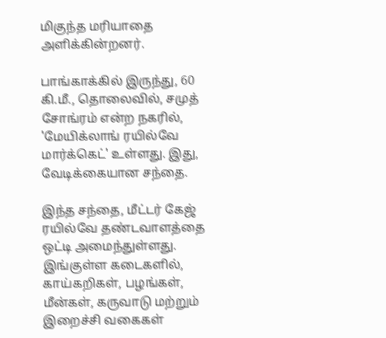மிகுந்த மரியாதை அளிக்கின்றனர்.

பாங்காக்கில் இருந்து, 60 கி.மீ., தொலைவில், சமுத் சோங்ரம் என்ற நகரில், 'மேயிக்லாங் ரயில்வே மார்க்கெட்' உள்ளது. இது, வேடிக்கையான சந்தை.

இந்த சந்தை, மீட்டர் கேஜ் ரயில்வே தண்டவாளத்தை ஒட்டி அமைந்துள்ளது. இங்குள்ள கடைகளில், காய்கறிகள், பழங்கள், மீன்கள், கருவாடு மற்றும் இறைச்சி வகைகள்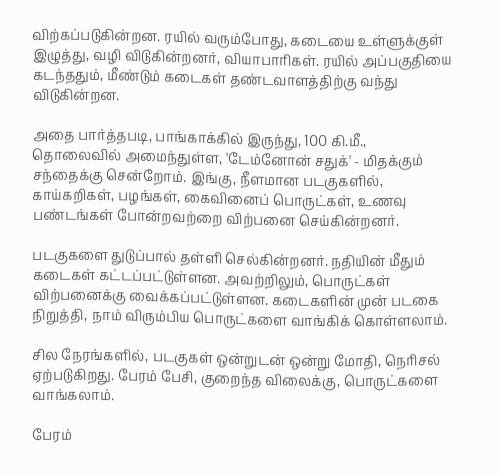விற்கப்படுகின்றன. ரயில் வரும்போது, கடையை உள்ளுக்குள் இழுத்து, வழி விடுகின்றனர், வியாபாரிகள். ரயில் அப்பகுதியை கடந்ததும், மீண்டும் கடைகள் தண்டவாளத்திற்கு வந்து விடுகின்றன.

அதை பார்த்தபடி, பாங்காக்கில் இருந்து, 100 கி.மீ., தொலைவில் அமைந்துள்ள, 'டேம்னோன் சதுக்' - மிதக்கும் சந்தைக்கு சென்றோம். இங்கு, நீளமான படகுகளில், காய்கறிகள், பழங்கள், கைவினைப் பொருட்கள், உணவு பண்டங்கள் போன்றவற்றை விற்பனை செய்கின்றனர்.

படகுகளை துடுப்பால் தள்ளி செல்கின்றனர். நதியின் மீதும் கடைகள் கட்டப்பட்டுள்ளன. அவற்றிலும், பொருட்கள் விற்பனைக்கு வைக்கப்பட்டுள்ளன. கடைகளின் முன் படகை நிறுத்தி, நாம் விரும்பிய பொருட்களை வாங்கிக் கொள்ளலாம்.

சில நேரங்களில், படகுகள் ஒன்றுடன் ஒன்று மோதி, நெரிசல் ஏற்படுகிறது. பேரம் பேசி, குறைந்த விலைக்கு, பொருட்களை வாங்கலாம்.

பேரம்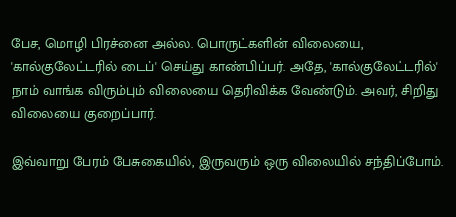பேச, மொழி பிரச்னை அல்ல. பொருட்களின் விலையை, 'கால்குலேட்டரில் டைப்' செய்து காண்பிப்பர். அதே, 'கால்குலேட்டரில்' நாம் வாங்க விரும்பும் விலையை தெரிவிக்க வேண்டும். அவர், சிறிது விலையை குறைப்பார்.

இவ்வாறு பேரம் பேசுகையில், இருவரும் ஒரு விலையில் சந்திப்போம்.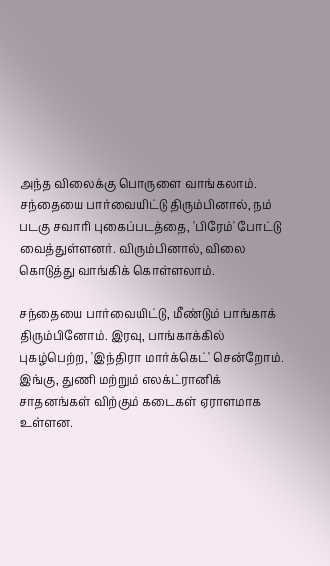அந்த விலைக்கு பொருளை வாங்கலாம். சந்தையை பார்வையிட்டு திரும்பினால், நம் படகு சவாரி புகைப்படத்தை, 'பிரேம்' போட்டு வைத்துள்ளனர். விரும்பினால், விலை கொடுத்து வாங்கிக் கொள்ளலாம்.

சந்தையை பார்வையிட்டு, மீண்டும் பாங்காக் திரும்பினோம். இரவு, பாங்காக்கில் புகழ்பெற்ற, 'இந்திரா மார்க்கெட்' சென்றோம். இங்கு, துணி மற்றும் எலக்ட்ரானிக் சாதனங்கள் விற்கும் கடைகள் ஏராளமாக உள்ளன.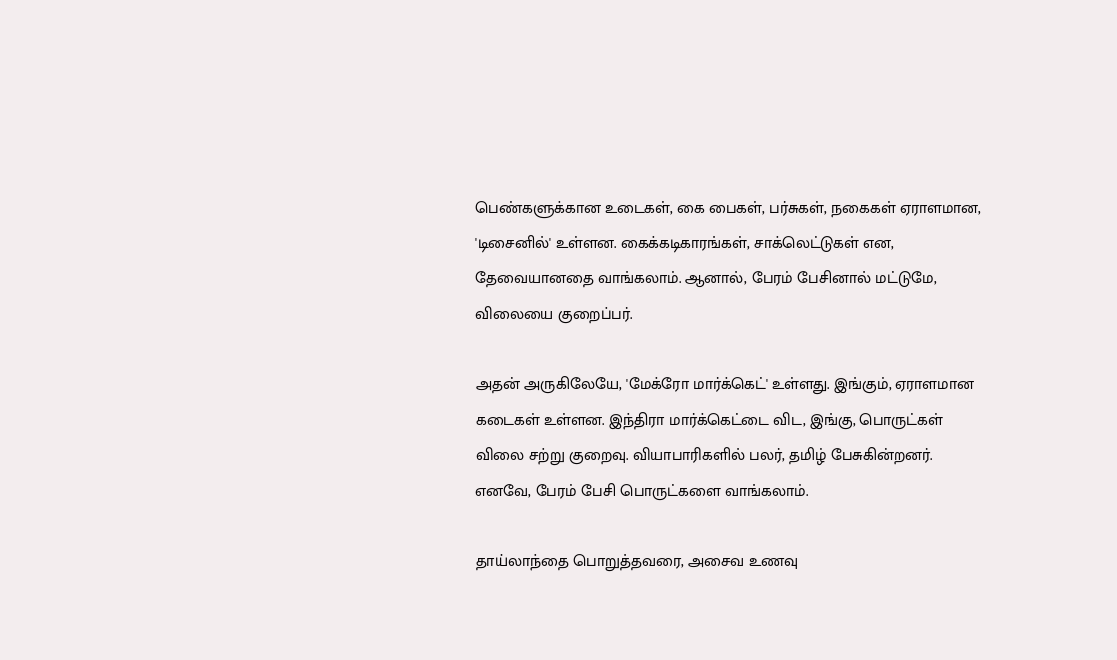பெண்களுக்கான உடைகள், கை பைகள், பர்சுகள், நகைகள் ஏராளமான, 'டிசைனில்' உள்ளன. கைக்கடிகாரங்கள், சாக்லெட்டுகள் என, தேவையானதை வாங்கலாம். ஆனால், பேரம் பேசினால் மட்டுமே, விலையை குறைப்பர்.

அதன் அருகிலேயே, 'மேக்ரோ மார்க்கெட்' உள்ளது. இங்கும், ஏராளமான கடைகள் உள்ளன. இந்திரா மார்க்கெட்டை விட, இங்கு, பொருட்கள் விலை சற்று குறைவு. வியாபாரிகளில் பலர், தமிழ் பேசுகின்றனர். எனவே, பேரம் பேசி பொருட்களை வாங்கலாம்.

தாய்லாந்தை பொறுத்தவரை, அசைவ உணவு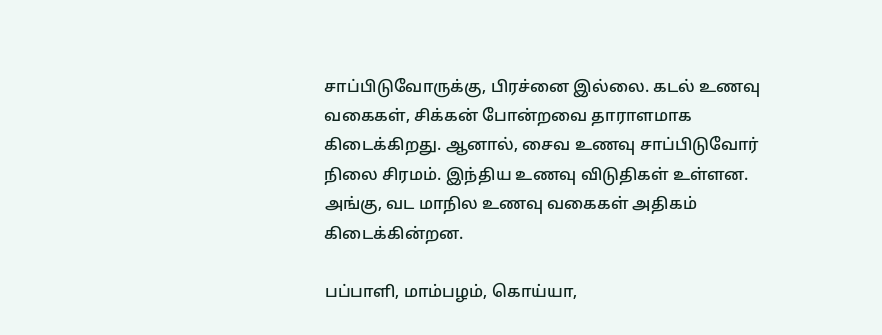சாப்பிடுவோருக்கு, பிரச்னை இல்லை. கடல் உணவு வகைகள், சிக்கன் போன்றவை தாராளமாக கிடைக்கிறது. ஆனால், சைவ உணவு சாப்பிடுவோர் நிலை சிரமம். இந்திய உணவு விடுதிகள் உள்ளன. அங்கு, வட மாநில உணவு வகைகள் அதிகம் கிடைக்கின்றன.

பப்பாளி, மாம்பழம், கொய்யா,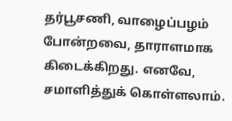தர்பூசணி, வாழைப்பழம் போன்றவை, தாராளமாக கிடைக்கிறது. எனவே, சமாளித்துக் கொள்ளலாம்.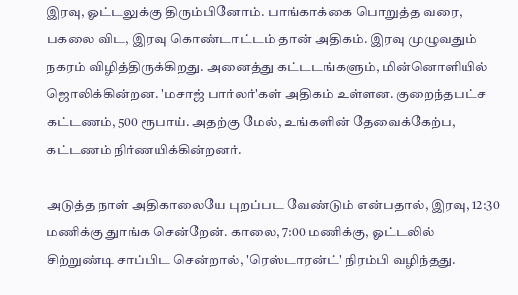இரவு, ஓட்டலுக்கு திரும்பினோம். பாங்காக்கை பொறுத்த வரை, பகலை விட, இரவு கொண்டாட்டம் தான் அதிகம். இரவு முழுவதும் நகரம் விழித்திருக்கிறது. அனைத்து கட்டடங்களும், மின்னொளியில் ஜொலிக்கின்றன. 'மசாஜ் பார்லர்'கள் அதிகம் உள்ளன. குறைந்தபட்ச கட்டணம், 500 ரூபாய். அதற்கு மேல், உங்களின் தேவைக்கேற்ப, கட்டணம் நிர்ணயிக்கின்றனர்.

அடுத்த நாள் அதிகாலையே புறப்பட வேண்டும் என்பதால், இரவு, 12:30 மணிக்கு துாங்க சென்றேன். காலை, 7:00 மணிக்கு, ஓட்டலில் சிற்றுண்டி சாப்பிட சென்றால், 'ரெஸ்டாரன்ட்' நிரம்பி வழிந்தது.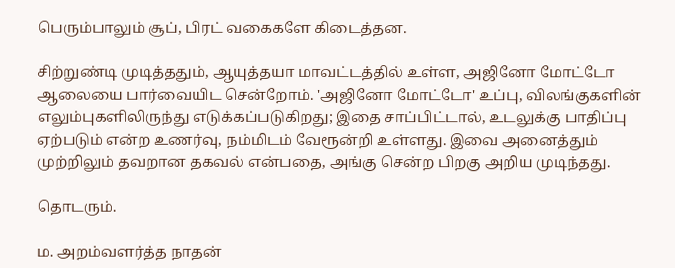பெரும்பாலும் சூப், பிரட் வகைகளே கிடைத்தன.

சிற்றுண்டி முடித்ததும், ஆயுத்தயா மாவட்டத்தில் உள்ள, அஜினோ மோட்டோ ஆலையை பார்வையிட சென்றோம். 'அஜினோ மோட்டோ' உப்பு, விலங்குகளின் எலும்புகளிலிருந்து எடுக்கப்படுகிறது; இதை சாப்பிட்டால், உடலுக்கு பாதிப்பு ஏற்படும் என்ற உணர்வு, நம்மிடம் வேரூன்றி உள்ளது. இவை அனைத்தும் முற்றிலும் தவறான தகவல் என்பதை, அங்கு சென்ற பிறகு அறிய முடிந்தது.

தொடரும்.

ம. அறம்வளர்த்த நாதன்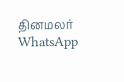தினமலர் WhatsApp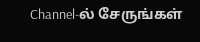Channel-ல் சேருங்கள்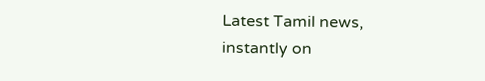Latest Tamil news, instantly on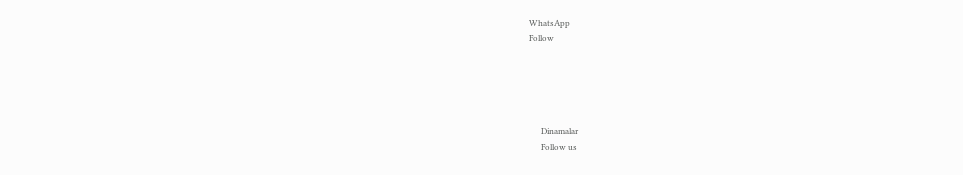WhatsApp
Follow





      Dinamalar
      Follow us